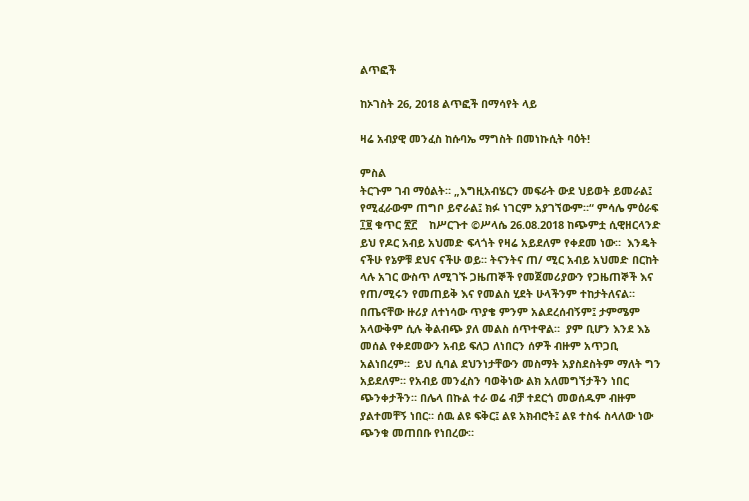ልጥፎች

ከኦገስት 26, 2018 ልጥፎች በማሳየት ላይ

ዛሬ አብያዊ መንፈስ ከሱባኤ ማግስት በመነኩሲት ባዕት!

ምስል
ትርጉም ገብ ማዕልት። „እግዚአብሄርን መፍራት ውደ ህይወት ይመራል፤ የሚፈራውም ጠግቦ ይኖራል፤ ክፉ ነገርም አያገኘውም።“ ምሳሌ ምዕራፍ ፲፱ ቁጥር ፳፫    ከሥርጉተ ©ሥላሴ 26.08.2018 ከጭምቷ ሲዊዘርላንድ ይህ የዶር አብይ አህመድ ፍላጎት የዛሬ አይደለም የቀደመ ነው።  እንዴት ናችሁ የኔዎቹ ደህና ናችሁ ወይ። ትናንትና ጠ/ ሚር አብይ አህመድ በርከት ላሉ አገር ውስጥ ለሚገኙ ጋዜጠኞች የመጀመሪያውን የጋዜጠኞች እና የጠ/ሚሩን የመጠይቅ እና የመልስ ሂደት ሁላችንም ተከታትለናል።  በጤናቸው ዙሪያ ለተነሳው ጥያቄ ምንም አልደረሰብኝም፤ ታምሜም አላውቅም ሲሉ ቅልብጭ ያለ መልስ ሰጥተዋል።  ያም ቢሆን እንደ እኔ መሰል የቀደመውን አብይ ፍለጋ ለነበርን ሰዎች ብዙም አጥጋቢ አልነበረም።  ይህ ሲባል ደህንነታቸውን መስማት አያስደስትም ማለት ግን አይደለም። የአብይ መንፈስን ባወቅነው ልክ አለመግኘታችን ነበር ጭንቀታችን። በሌላ በኩል ተራ ወሬ ብቻ ተደርጎ መወሰዱም ብዙም ያልተመቸኝ ነበር። ሰዉ ልዩ ፍቅር፤ ልዩ አክብሮት፤ ልዩ ተስፋ ስላለው ነው ጭንቁ መጠበቡ የነበረው።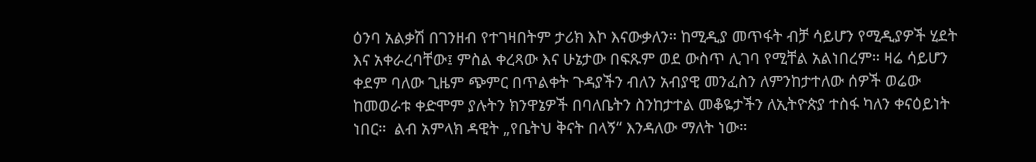ዕንባ አልቃሽ በገንዘብ የተገዛበትም ታሪክ እኮ እናውቃለን። ከሚዲያ መጥፋት ብቻ ሳይሆን የሚዲያዎች ሂደት እና አቀራረባቸው፤ ምስል ቀረጻው እና ሁኔታው በፍጹም ወደ ውስጥ ሊገባ የሚቸል አልነበረም። ዛሬ ሳይሆን ቀደም ባለው ጊዜም ጭምር በጥልቀት ጉዳያችን ብለን አብያዊ መንፈስን ለምንከታተለው ሰዎች ወሬው ከመወራቱ ቀድሞም ያሉትን ክንዋኔዎች በባለቤትን ስንከታተል መቆዬታችን ለኢትዮጵያ ተስፋ ካለን ቀናዕይነት ነበር።  ልብ አምላክ ዳዊት „የቤትህ ቅናት በላኝ“ እንዳለው ማለት ነው።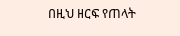በዚህ ዘርፍ የጠላት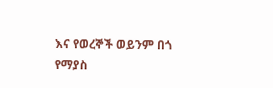እና የወረኞች ወይንም በጎ የማያስ